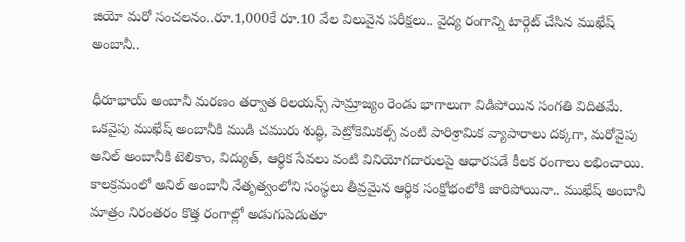జియో మరో సంచలనం..రూ.1,000కే రూ.10 వేల విలువైన పరీక్షలు.. వైద్య రంగాన్ని టార్గెట్ చేసిన ముఖేష్ అంబానీ..

ధీరూభాయ్ అంబానీ మరణం తర్వాత రిలయన్స్ సామ్రాజ్యం రెండు భాగాలుగా విడిపోయిన సంగతి విదితమే. ఒకవైపు ముఖేష్ అంబానీకి ముడి చమురు శుద్ధి, పెట్రోకెమికల్స్ వంటి పారిశ్రామిక వ్యాపారాలు దక్కగా, మరోవైపు అనిల్ అంబానీకి టెలికాం, విద్యుత్, ఆర్థిక సేవలు వంటి వినియోగదారులపై ఆధారపడే కీలక రంగాలు లభించాయి. కాలక్రమంలో అనిల్ అంబానీ నేతృత్వంలోని సంస్థలు తీవ్రమైన ఆర్థిక సంక్షోభంలోకి జారిపోయినా.. ముఖేష్ అంబానీ మాత్రం నిరంతరం కొత్త రంగాల్లో అడుగుపెడుతూ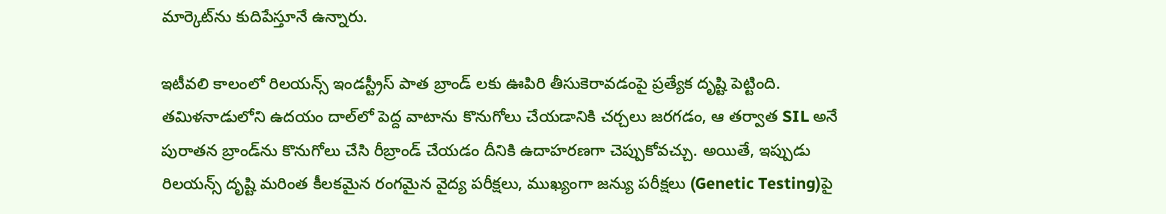మార్కెట్‌ను కుదిపేస్తూనే ఉన్నారు.

ఇటీవలి కాలంలో రిలయన్స్ ఇండస్ట్రీస్ పాత బ్రాండ్‌ లకు ఊపిరి తీసుకెరావడంపై ప్రత్యేక దృష్టి పెట్టింది. తమిళనాడులోని ఉదయం దాల్‌లో పెద్ద వాటాను కొనుగోలు చేయడానికి చర్చలు జరగడం, ఆ తర్వాత SIL అనే పురాతన బ్రాండ్‌ను కొనుగోలు చేసి రీబ్రాండ్ చేయడం దీనికి ఉదాహరణగా చెప్పుకోవచ్చు. అయితే, ఇప్పుడు రిలయన్స్ దృష్టి మరింత కీలకమైన రంగమైన వైద్య పరీక్షలు, ముఖ్యంగా జన్యు పరీక్షలు (Genetic Testing)పై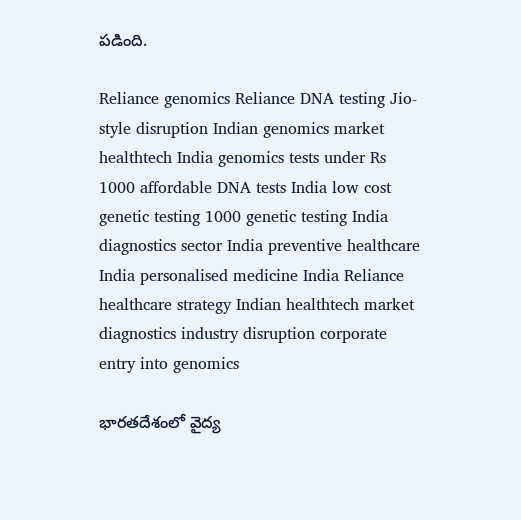పడింది.

Reliance genomics Reliance DNA testing Jio-style disruption Indian genomics market healthtech India genomics tests under Rs 1000 affordable DNA tests India low cost genetic testing 1000 genetic testing India diagnostics sector India preventive healthcare India personalised medicine India Reliance healthcare strategy Indian healthtech market diagnostics industry disruption corporate entry into genomics

భారతదేశంలో వైద్య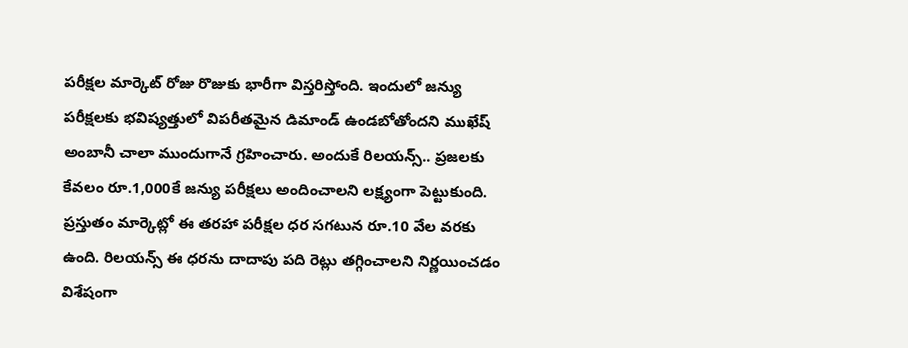పరీక్షల మార్కెట్ రోజు రొజుకు భారీగా విస్తరిస్తోంది. ఇందులో జన్యు పరీక్షలకు భవిష్యత్తులో విపరీతమైన డిమాండ్ ఉండబోతోందని ముఖేష్ అంబానీ చాలా ముందుగానే గ్రహించారు. అందుకే రిలయన్స్.. ప్రజలకు కేవలం రూ.1,000కే జన్యు పరీక్షలు అందించాలని లక్ష్యంగా పెట్టుకుంది. ప్రస్తుతం మార్కెట్లో ఈ తరహా పరీక్షల ధర సగటున రూ.10 వేల వరకు ఉంది. రిలయన్స్ ఈ ధరను దాదాపు పది రెట్లు తగ్గించాలని నిర్ణయించడం విశేషంగా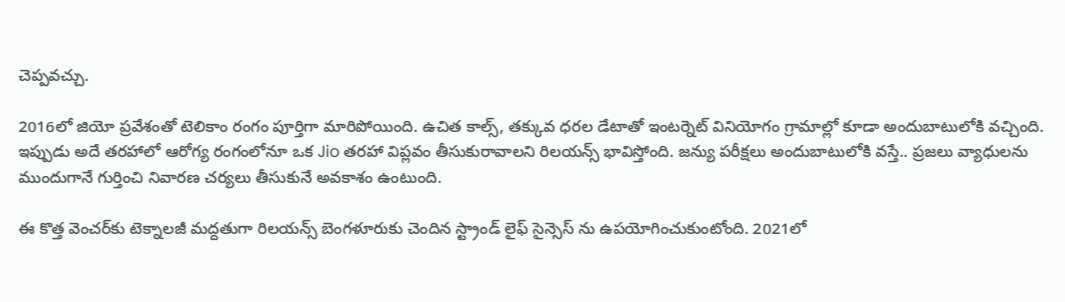చెప్పవచ్చు.

2016లో జియో ప్రవేశంతో టెలికాం రంగం పూర్తిగా మారిపోయింది. ఉచిత కాల్స్, తక్కువ ధరల డేటాతో ఇంటర్నెట్ వినియోగం గ్రామాల్లో కూడా అందుబాటులోకి వచ్చింది. ఇప్పుడు అదే తరహాలో ఆరోగ్య రంగంలోనూ ఒక Jio తరహా విప్లవం తీసుకురావాలని రిలయన్స్ భావిస్తోంది. జన్యు పరీక్షలు అందుబాటులోకి వస్తే.. ప్రజలు వ్యాధులను ముందుగానే గుర్తించి నివారణ చర్యలు తీసుకునే అవకాశం ఉంటుంది.

ఈ కొత్త వెంచర్‌కు టెక్నాలజీ మద్దతుగా రిలయన్స్ బెంగళూరుకు చెందిన స్ట్రాండ్ లైఫ్ సైన్సెస్ ను ఉపయోగించుకుంటోంది. 2021లో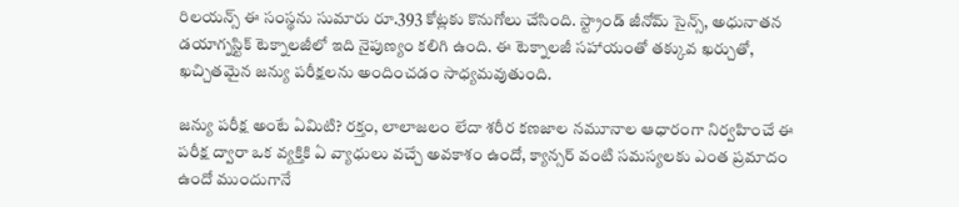రిలయన్స్ ఈ సంస్థను సుమారు రూ.393 కోట్లకు కొనుగోలు చేసింది. స్ట్రాండ్ జీనోమ్ సైన్స్, అధునాతన డయాగ్నస్టిక్ టెక్నాలజీలో ఇది నైపుణ్యం కలిగి ఉంది. ఈ టెక్నాలజీ సహాయంతో తక్కువ ఖర్చుతో, ఖచ్చితమైన జన్యు పరీక్షలను అందించడం సాధ్యమవుతుంది.

జన్యు పరీక్ష అంటే ఏమిటి? రక్తం, లాలాజలం లేదా శరీర కణజాల నమూనాల ఆధారంగా నిర్వహించే ఈ పరీక్ష ద్వారా ఒక వ్యక్తికి ఏ వ్యాధులు వచ్చే అవకాశం ఉందో, క్యాన్సర్ వంటి సమస్యలకు ఎంత ప్రమాదం ఉందో ముందుగానే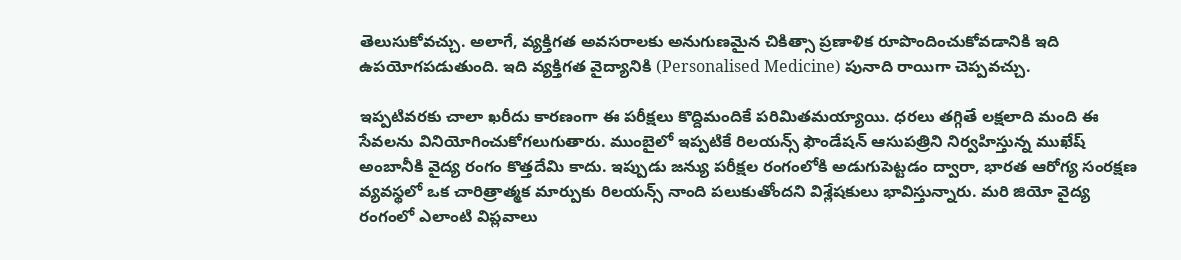తెలుసుకోవచ్చు. అలాగే, వ్యక్తిగత అవసరాలకు అనుగుణమైన చికిత్సా ప్రణాళిక రూపొందించుకోవడానికి ఇది ఉపయోగపడుతుంది. ఇది వ్యక్తిగత వైద్యానికి (Personalised Medicine) పునాది రాయిగా చెప్పవచ్చు.

ఇప్పటివరకు చాలా ఖరీదు కారణంగా ఈ పరీక్షలు కొద్దిమందికే పరిమితమయ్యాయి. ధరలు తగ్గితే లక్షలాది మంది ఈ సేవలను వినియోగించుకోగలుగుతారు. ముంబైలో ఇప్పటికే రిలయన్స్ ఫౌండేషన్ ఆసుపత్రిని నిర్వహిస్తున్న ముఖేష్ అంబానీకి వైద్య రంగం కొత్తదేమి కాదు. ఇప్పుడు జన్యు పరీక్షల రంగంలోకి అడుగుపెట్టడం ద్వారా, భారత ఆరోగ్య సంరక్షణ వ్యవస్థలో ఒక చారిత్రాత్మక మార్పుకు రిలయన్స్ నాంది పలుకుతోందని విశ్లేషకులు భావిస్తున్నారు. మరి జియో వైద్య రంగంలో ఎలాంటి విప్లవాలు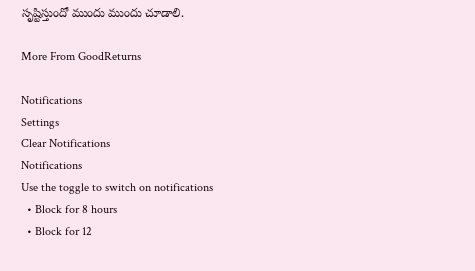సృష్టిస్తుందో ముందు ముందు చూడాలి.

More From GoodReturns

Notifications
Settings
Clear Notifications
Notifications
Use the toggle to switch on notifications
  • Block for 8 hours
  • Block for 12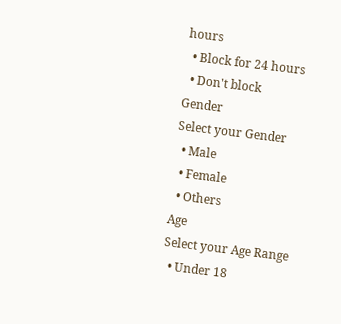hours
  • Block for 24 hours
  • Don't block
Gender
Select your Gender
  • Male
  • Female
  • Others
Age
Select your Age Range
  • Under 18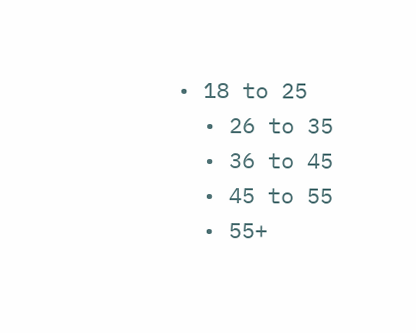• 18 to 25
  • 26 to 35
  • 36 to 45
  • 45 to 55
  • 55+